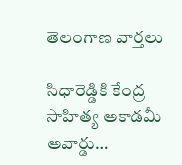తెలంగాణ వార్తలు

సిధారెడ్డికి కేంద్ర సాహిత్య అకాడమీ అవార్డు…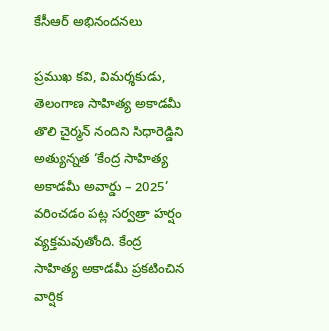కేసీఆర్ అభినందనలు

ప్రముఖ కవి, విమర్శకుడు, తెలంగాణ సాహిత్య అకాడమీ తొలి చైర్మన్ నందిని సిధారెడ్డిని అత్యున్నత ‘కేంద్ర సాహిత్య అకాడమీ అవార్డు – 2025’ వరించడం పట్ల సర్వత్రా హర్షం వ్యక్తమవుతోంది. కేంద్ర సాహిత్య అకాడమీ ప్రకటించిన వార్షిక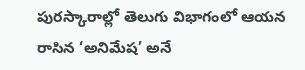పురస్కారాల్లో తెలుగు విభాగంలో ఆయన రాసిన ‘అనిమేష’ అనే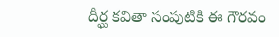దీర్ఘ కవితా సంపుటికి ఈ గౌరవం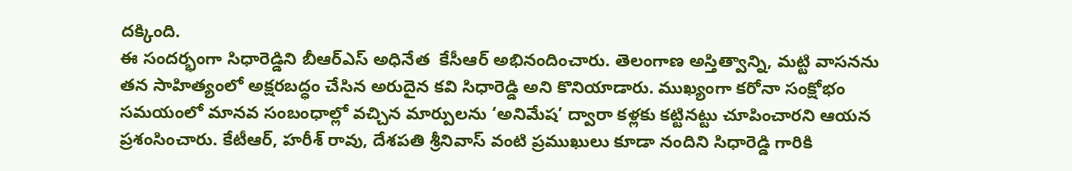దక్కింది.
ఈ సందర్భంగా సిధారెడ్డిని బీఆర్ఎస్ అధినేత  కేసీఆర్ అభినందించారు. తెలంగాణ అస్తిత్వాన్ని, మట్టి వాసనను తన సాహిత్యంలో అక్షరబద్ధం చేసిన అరుదైన కవి సిధారెడ్డి అని కొనియాడారు. ముఖ్యంగా కరోనా సంక్షోభం సమయంలో మానవ సంబంధాల్లో వచ్చిన మార్పులను ‘అనిమేష’ ద్వారా కళ్లకు కట్టినట్టు చూపించారని ఆయన ప్రశంసించారు. కేటీఆర్, హరీశ్ రావు, దేశపతి శ్రీనివాస్ వంటి ప్రముఖులు కూడా నందిని సిధారెడ్డి గారికి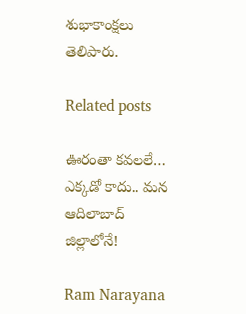శుభాకాంక్షలు తెలిపారు.

Related posts

ఊరంతా కవలలే… ఎక్కడో కాదు.. మన ఆదిలాబాద్ జిల్లాలోనే!

Ram Narayana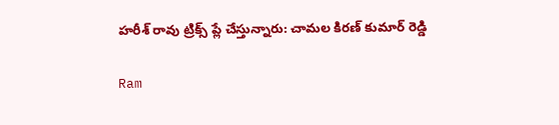హరీశ్ రావు ట్రిక్స్ ప్లే చేస్తున్నారు: చామల కిరణ్ కుమార్ రెడ్డి

Ram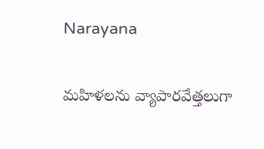Narayana

మహిళలను వ్యాపారవేత్తలుగా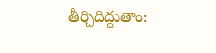తీర్చిదిద్దుతాం: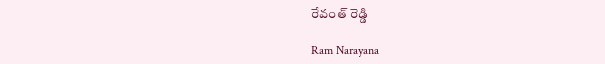రేవంత్ రెడ్డి

Ram Narayana